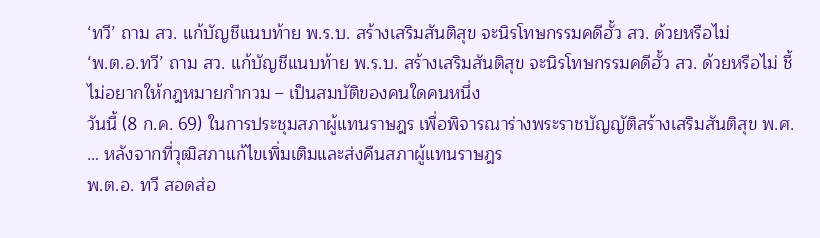‘ทวี’ ถาม สว. แก้บัญชีแนบท้าย พ.ร.บ. สร้างเสริมสันติสุข จะนิรโทษกรรมคดีฮั้ว สว. ด้วยหรือไม่
‘พ.ต.อ.ทวี’ ถาม สว. แก้บัญชีแนบท้าย พ.ร.บ. สร้างเสริมสันติสุข จะนิรโทษกรรมคดีฮั้ว สว. ด้วยหรือไม่ ชี้ไม่อยากให้กฎหมายกำกวม – เป็นสมบัติของคนใดคนหนึ่ง
วันนี้ (8 ก.ค. 69) ในการประชุมสภาผู้แทนราษฎร เพื่อพิจารณาร่างพระราชบัญญัติสร้างเสริมสันติสุข พ.ศ. … หลังจากที่วุฒิสภาแก้ไขเพิ่มเติมและส่งคืนสภาผู้แทนราษฎร
พ.ต.อ. ทวี สอดส่อ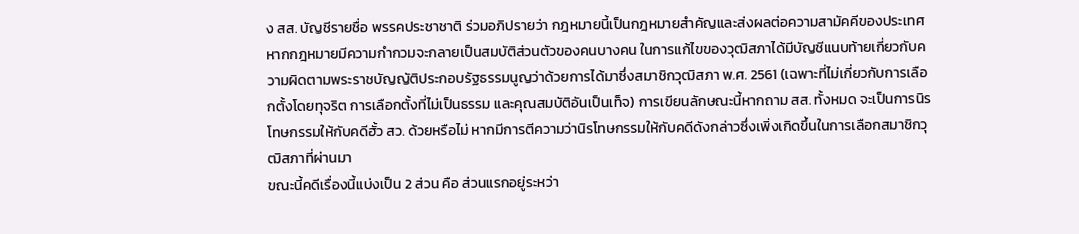ง สส. บัญชีรายชื่อ พรรคประชาชาติ ร่วมอภิปรายว่า กฎหมายนี้เป็นกฎหมายสำคัญและส่งผลต่อความสามัคคีของประเทศ หากกฎหมายมีความกำกวมจะกลายเป็นสมบัติส่วนตัวของคนบางคน ในการแก้ไขของวุฒิสภาได้มีบัญชีแนบท้ายเกี่ยวกับความผิดตามพระราชบัญญัติประกอบรัฐธรรมนูญว่าด้วยการได้มาซึ่งสมาชิกวุฒิสภา พ.ศ. 2561 (เฉพาะที่ไม่เกี่ยวกับการเลือกตั้งโดยทุจริต การเลือกตั้งที่ไม่เป็นธรรม และคุณสมบัติอันเป็นเท็จ) การเขียนลักษณะนี้หากถาม สส. ทั้งหมด จะเป็นการนิรโทษกรรมให้กับคดีฮั้ว สว. ด้วยหรือไม่ หากมีการตีความว่านิรโทษกรรมให้กับคดีดังกล่าวซึ่งเพิ่งเกิดขึ้นในการเลือกสมาชิกวุฒิสภาที่ผ่านมา
ขณะนี้คดีเรื่องนี้แบ่งเป็น 2 ส่วน คือ ส่วนแรกอยู่ระหว่า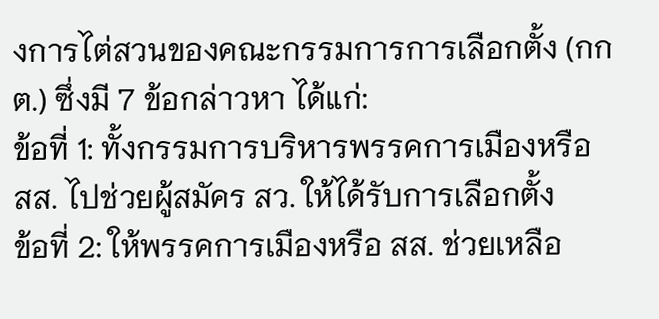งการไต่สวนของคณะกรรมการการเลือกตั้ง (กกต.) ซึ่งมี 7 ข้อกล่าวหา ได้แก่:
ข้อที่ 1: ทั้งกรรมการบริหารพรรคการเมืองหรือ สส. ไปช่วยผู้สมัคร สว. ให้ได้รับการเลือกตั้ง
ข้อที่ 2: ให้พรรคการเมืองหรือ สส. ช่วยเหลือ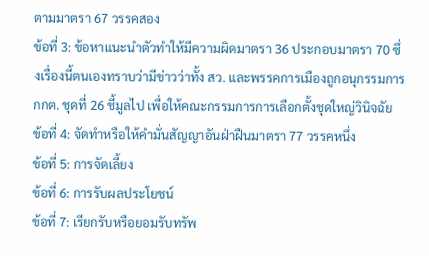ตามมาตรา 67 วรรคสอง
ข้อที่ 3: ข้อหาแนะนำตัวทำให้มีความผิดมาตรา 36 ประกอบมาตรา 70 ซึ่งเรื่องนี้ตนเองทราบว่ามีข่าวว่าทั้ง สว. และพรรคการเมืองถูกอนุกรรมการ กกต. ชุดที่ 26 ชี้มูลไป เพื่อให้คณะกรรมการการเลือกตั้งชุดใหญ่วินิจฉัย
ข้อที่ 4: จัดทำหรือให้คำมั่นสัญญาอันฝ่าฝืนมาตรา 77 วรรคหนึ่ง
ข้อที่ 5: การจัดเลี้ยง
ข้อที่ 6: การรับผลประโยชน์
ข้อที่ 7: เรียกรับหรือยอมรับทรัพ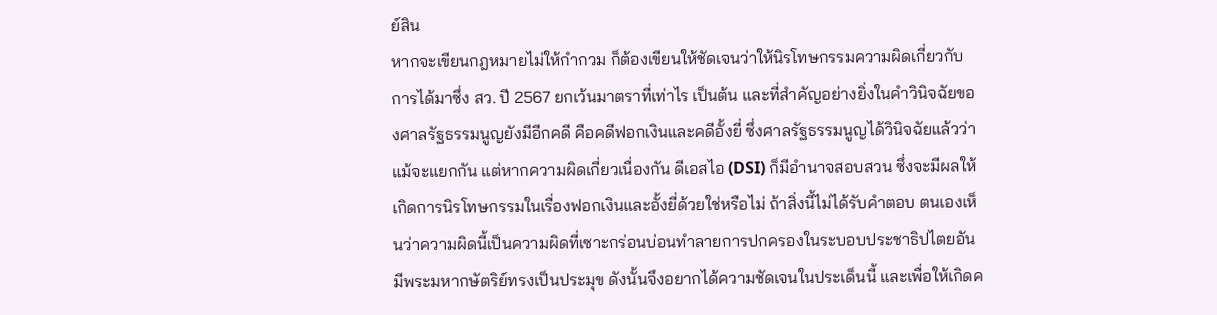ย์สิน
หากจะเขียนกฎหมายไม่ให้กำกวม ก็ต้องเขียนให้ชัดเจนว่าให้นิรโทษกรรมความผิดเกี่ยวกับการได้มาซึ่ง สว. ปี 2567 ยกเว้นมาตราที่เท่าไร เป็นต้น และที่สำคัญอย่างยิ่งในคำวินิจฉัยของศาลรัฐธรรมนูญยังมีอีกคดี คือคดีฟอกเงินและคดีอั้งยี่ ซึ่งศาลรัฐธรรมนูญได้วินิจฉัยแล้วว่าแม้จะแยกกัน แต่หากความผิดเกี่ยวเนื่องกัน ดีเอสไอ (DSI) ก็มีอำนาจสอบสวน ซึ่งจะมีผลให้เกิดการนิรโทษกรรมในเรื่องฟอกเงินและอั้งยี่ด้วยใช่หรือไม่ ถ้าสิ่งนี้ไม่ได้รับคำตอบ ตนเองเห็นว่าความผิดนี้เป็นความผิดที่เซาะกร่อนบ่อนทำลายการปกครองในระบอบประชาธิปไตยอันมีพระมหากษัตริย์ทรงเป็นประมุข ดังนั้นจึงอยากได้ความชัดเจนในประเด็นนี้ และเพื่อให้เกิดค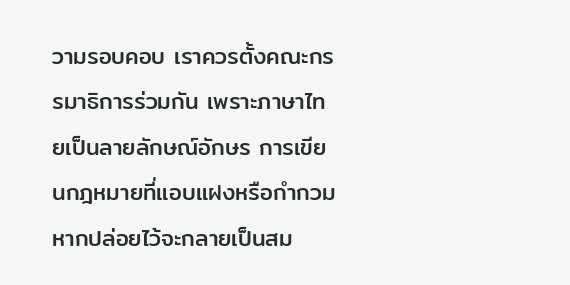วามรอบคอบ เราควรตั้งคณะกรรมาธิการร่วมกัน เพราะภาษาไทยเป็นลายลักษณ์อักษร การเขียนกฎหมายที่แอบแฝงหรือกำกวม หากปล่อยไว้จะกลายเป็นสม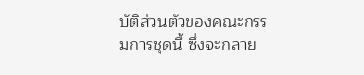บัติส่วนตัวของคณะกรรมการชุดนี้ ซึ่งจะกลาย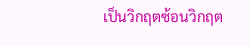เป็นวิกฤตซ้อนวิกฤต